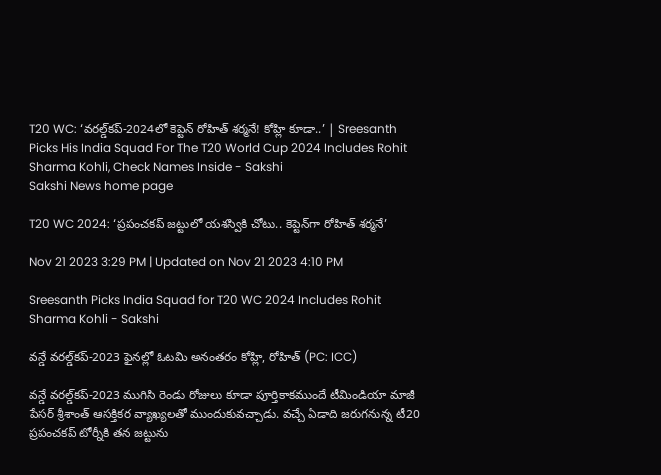T20 WC: ‘వరల్డ్‌కప్‌-2024లో కెప్టెన్‌ రోహిత్‌ శర్మనే! కోహ్లి కూడా..’ | Sreesanth Picks His India Squad For The T20 World Cup 2024 Includes Rohit Sharma Kohli, Check Names Inside - Sakshi
Sakshi News home page

T20 WC 2024: ‘ప్రపంచకప్‌ జట్టులో యశస్వికి చోటు.. కెప్టెన్‌గా రోహిత్‌ శర్మనే’

Nov 21 2023 3:29 PM | Updated on Nov 21 2023 4:10 PM

Sreesanth Picks India Squad for T20 WC 2024 Includes Rohit Sharma Kohli - Sakshi

వన్డే వరల్డ్‌కప్‌-2023 ఫైనల్లో ఓటమి అనంతరం కోహ్లి, రోహిత్‌ (PC: ICC)

వన్డే వరల్డ్‌కప్‌-2023 ముగిసి రెండు రోజులు కూడా పూర్తికాకముందే టీమిండియా మాజీ పేసర్‌ శ్రీశాంత్‌ ఆసక్తికర వ్యాఖ్యలతో ముందుకువచ్చాడు. వచ్చే ఏడాది జరుగనున్న టీ20 ప్రపంచకప్‌ టోర్నీకి తన జట్టును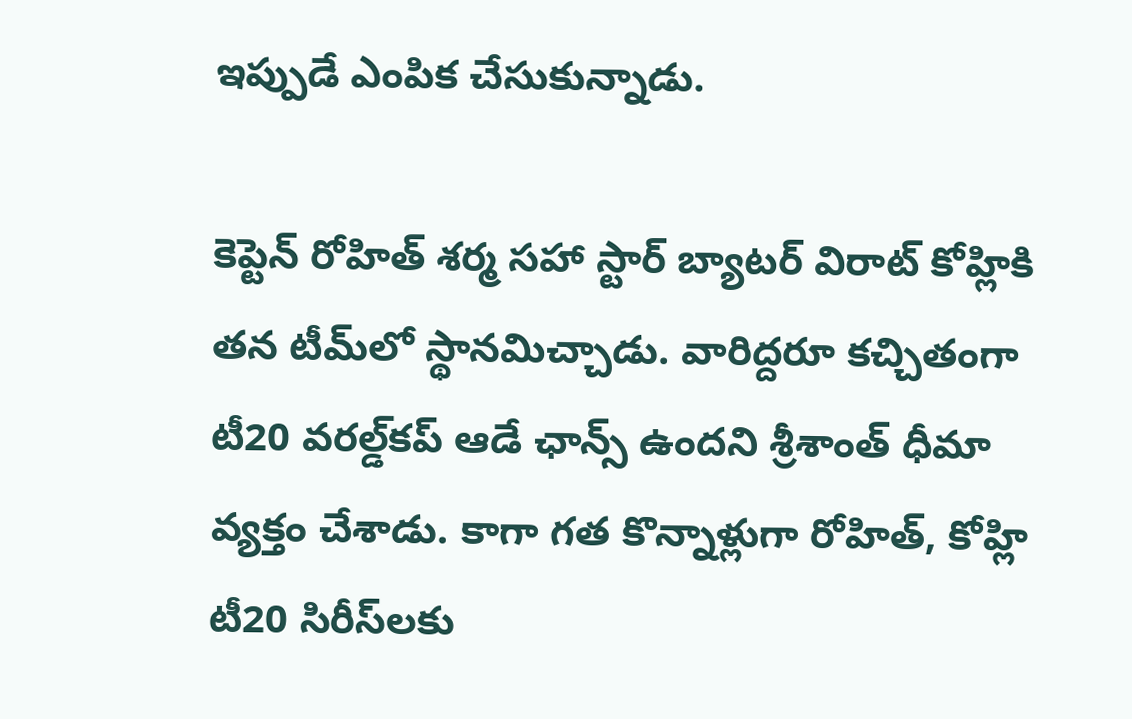ఇప్పుడే ఎంపిక చేసుకున్నాడు.

కెప్టెన్‌ రోహిత్‌ శర్మ సహా స్టార్‌ బ్యాటర్‌ విరాట్‌ కోహ్లికి తన టీమ్‌లో స్థానమిచ్చాడు. వారిద్దరూ కచ్చితంగా టీ20 వరల్డ్‌కప్‌ ఆడే ఛాన్స్‌ ఉందని శ్రీశాంత్‌ ధీమా వ్యక్తం చేశాడు. కాగా గత కొన్నాళ్లుగా రోహిత్‌, కోహ్లి టీ20 సిరీస్‌లకు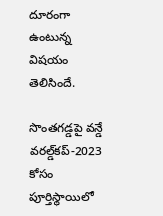దూరంగా ఉంటున్న విషయం తెలిసిందే.

సొంతగడ్డపై వన్డే వరల్డ్‌కప్‌-2023 కోసం పూర్తిస్థాయిలో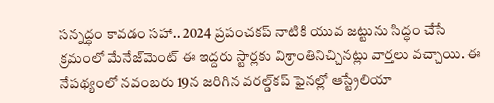సన్నద్ధం కావడం సహా.. 2024 ప్రపంచకప్‌ నాటికి యువ జట్టును సిద్ధం చేసే క్రమంలో మేనేజ్‌మెంట్‌ ఈ ఇద్దరు స్టార్లకు విశ్రాంతినిచ్చినట్లు వార్తలు వచ్చాయి. ఈ నేపథ్యంలో నవంబరు 19న జరిగిన వరల్డ్‌కప్‌ ఫైనల్లో ఆస్ట్రేలియా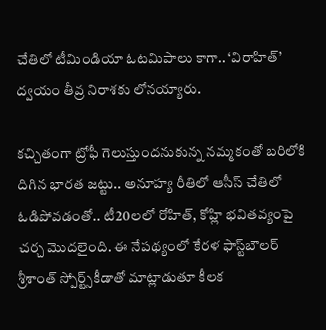చేతిలో టీమిండియా ఓటమిపాలు కాగా.. ‘విరాహిత్‌’ ద్వయం తీవ్ర నిరాశకు లోనయ్యారు.

కచ్చితంగా ట్రోఫీ గెలుస్తుందనుకున్న నమ్మకంతో బరిలోకి దిగిన భారత జట్టు.. అనూహ్య రీతిలో ఆసీస్‌ చేతిలో ఓడిపోవడంతో.. టీ20లలో రోహిత్‌, కోహ్లి భవితవ్యంపై చర్చ మొదలైంది. ఈ నేపథ్యంలో కేరళ ఫాస్ట్‌బౌలర్‌ శ్రీశాంత్‌ స్పోర్ట్స్‌కీడాతో మాట్లాడుతూ కీలక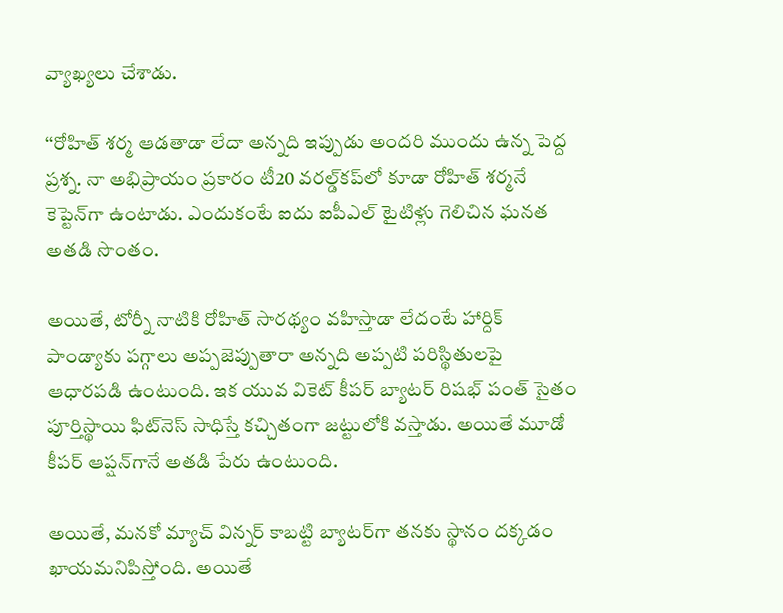వ్యాఖ్యలు చేశాడు.

‘‘రోహిత్‌ శర్మ ఆడతాడా లేదా అన్నది ఇప్పుడు అందరి ముందు ఉన్న పెద్ద ప్రశ్న. నా అభిప్రాయం ప్రకారం టీ20 వరల్డ్‌కప్‌లో కూడా రోహిత్‌ శర్మనే కెప్టెన్‌గా ఉంటాడు. ఎందుకంటే ఐదు ఐపీఎల్‌ టైటిళ్లు గెలిచిన ఘనత అతడి సొంతం.

అయితే, టోర్నీ నాటికి రోహిత్‌ సారథ్యం వహిస్తాడా లేదంటే హార్దిక్‌ పాండ్యాకు పగ్గాలు అప్పజెప్పుతారా అన్నది అప్పటి పరిస్థితులపై ఆధారపడి ఉంటుంది. ఇక యువ వికెట్‌ కీపర్‌ బ్యాటర్‌ రిషభ్‌ పంత్‌ సైతం పూర్తిస్థాయి ఫిట్‌నెస్‌ సాధిస్తే కచ్చితంగా జట్టులోకి వస్తాడు. అయితే మూడో కీపర్‌ ఆప్షన్‌గానే అతడి పేరు ఉంటుంది.

అయితే, మనకో మ్యాచ్‌ విన్నర్‌ కాబట్టి బ్యాటర్‌గా తనకు స్థానం దక్కడం ఖాయమనిపిస్తోంది. అయితే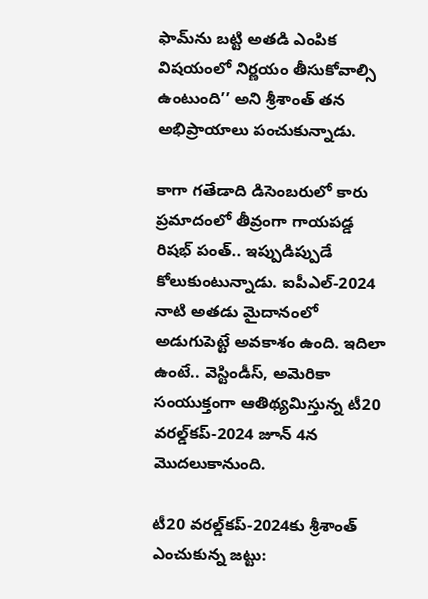ఫామ్‌ను బట్టి అతడి ఎంపిక విషయంలో నిర్ణయం తీసుకోవాల్సి ఉంటుంది’’ అని శ్రీశాంత్‌ తన అభిప్రాయాలు పంచుకున్నాడు.

కాగా గతేడాది డిసెంబరులో కారు ప్రమాదంలో తీవ్రంగా గాయపడ్డ రిషభ్‌ పంత్‌.. ఇప్పుడిప్పుడే కోలుకుంటున్నాడు. ఐపీఎల్‌-2024 నాటి అతడు మైదానంలో అడుగుపెట్టే అవకాశం ఉంది. ఇదిలా ఉంటే.. వెస్టిండీస్‌, అమెరికా సంయుక్తంగా ఆతిథ్యమిస్తున్న టీ20 వరల్డ్‌కప్‌-2024 జూన్‌ 4న మొదలుకానుంది.

టీ20 వరల్డ్‌కప్‌-2024కు శ్రీశాంత్‌ ఎంచుకున్న జట్టు: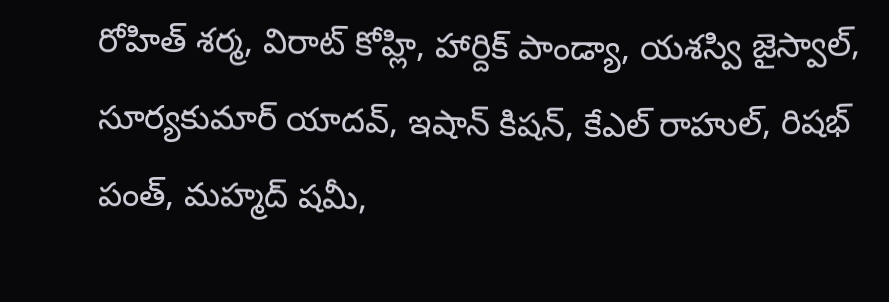రోహిత్ శర్మ, విరాట్ కోహ్లి, హార్దిక్ పాండ్యా, యశస్వి జైస్వాల్, సూర్యకుమార్ యాదవ్, ఇషాన్ కిషన్, కేఎల్ రాహుల్, రిషభ్‌ పంత్, మహ్మద్ షమీ,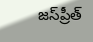జస్‌ప్రీత్‌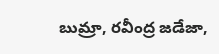బుమ్రా, రవీంద్ర జడేజా,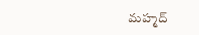మహ్మద్‌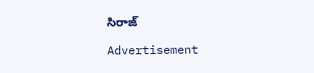సిరాజ్‌

Advertisement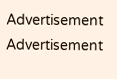Advertisement
Advertisement